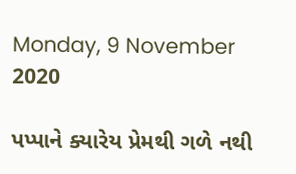Monday, 9 November 2020

પપ્પાને ક્યારેય પ્રેમથી ગળે નથી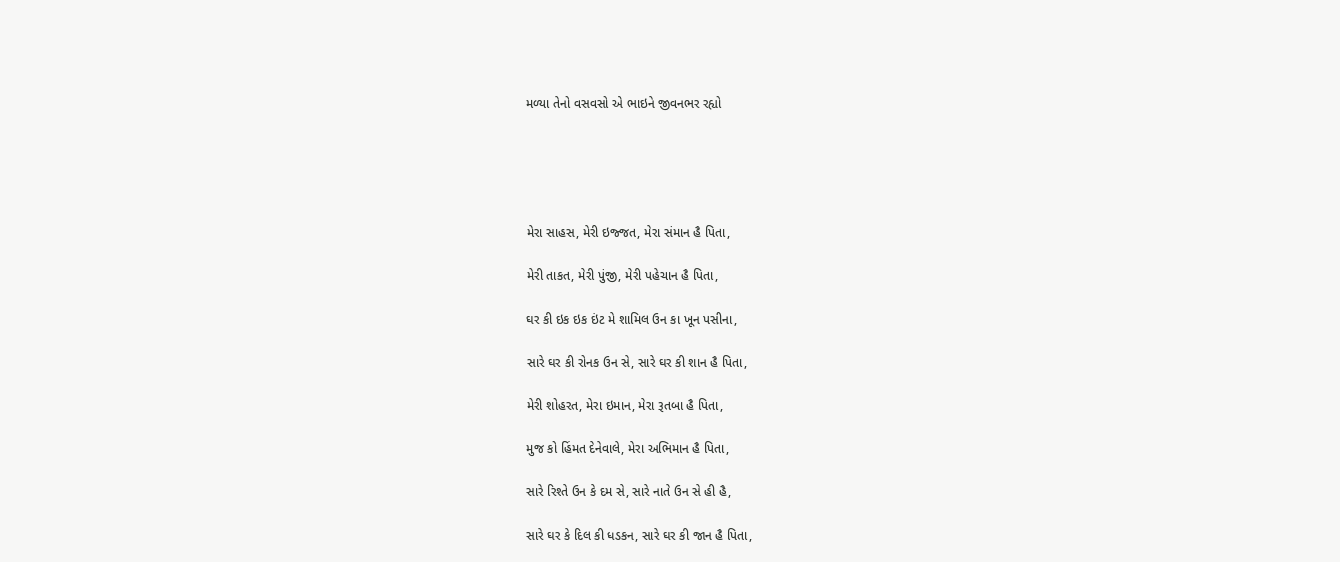મળ્યા તેનો વસવસો એ ભાઇને જીવનભર રહ્યો





મેરા સાહસ, મેરી ઇજ્જત, મેરા સંમાન હૈ પિતા,

મેરી તાકત, મેરી પુંજી, મેરી પહેચાન હૈ પિતા,

ઘર કી ઇક ઇક ઇંટ મે શામિલ ઉન કા ખૂન પસીના,

સારે ઘર કી રોનક ઉન સે, સારે ઘર કી શાન હૈ પિતા,

મેરી શોહરત, મેરા ઇમાન, મેરા રૂતબા હૈ પિતા,

મુજ કો હિંમત દેનેવાલે, મેરા અભિમાન હૈ પિતા,

સારે રિશ્તે ઉન કે દમ સે, સારે નાતે ઉન સે હી હૈ,

સારે ઘર કે દિલ કી ધડકન, સારે ઘર કી જાન હૈ પિતા,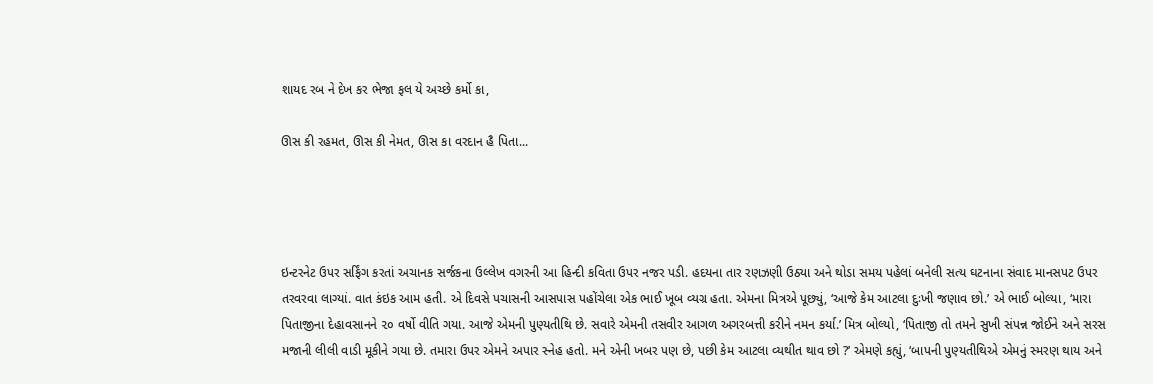શાયદ રબ ને દેખ કર ભેજા ફલ યે અચ્છે કર્મો કા,

ઊસ કી રહમત, ઊસ કી નેમત, ઊસ કા વરદાન હૈ પિતા...




ઇન્ટરનેટ ઉપર સર્ફિંગ કરતાં અચાનક સર્જકના ઉલ્લેખ વગરની આ હિન્દી કવિતા ઉપર નજર પડી. હદયના તાર રણઝણી ઉઠ્યા અને થોડા સમય પહેલાં બનેલી સત્ય ઘટનાના સંવાદ માનસપટ ઉપર તરવરવા લાગ્યાં. વાત કંઇક આમ હતી. એ દિવસે પચાસની આસપાસ પહોંચેલા એક ભાઈ ખૂબ વ્યગ્ર હતા. એમના મિત્રએ પૂછ્યું, ‘આજે કેમ આટલા દુઃખી જણાવ છો.’ એ ભાઈ બોલ્યા, ‘મારા પિતાજીના દેહાવસાનને ૨૦ વર્ષો વીતિ ગયા. આજે એમની પુણ્યતીથિ છે. સવારે એમની તસવીર આગળ અગરબત્તી કરીને નમન કર્યા.’ મિત્ર બોલ્યો, ‘પિતાજી તો તમને સુખી સંપન્ન જોઈને અને સરસ મજાની લીલી વાડી મૂકીને ગયા છે. તમારા ઉપર એમને અપાર સ્નેહ હતો. મને એની ખબર પણ છે, પછી કેમ આટલા વ્યથીત થાવ છો ?’ એમણે કહ્યું, ‘બાપની પુણ્યતીથિએ એમનું સ્મરણ થાય અને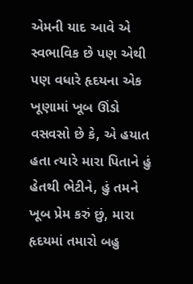એમની યાદ આવે એ સ્વભાવિક છે પણ એથી પણ વધારે હૃદયના એક ખૂણામાં ખૂબ ઊંડો વસવસો છે કે, એ હયાત હતા ત્યારે મારા પિતાને હું હેતથી ભેટીને, હું તમને ખૂબ પ્રેમ કરું છું, મારા હૃદયમાં તમારો બહુ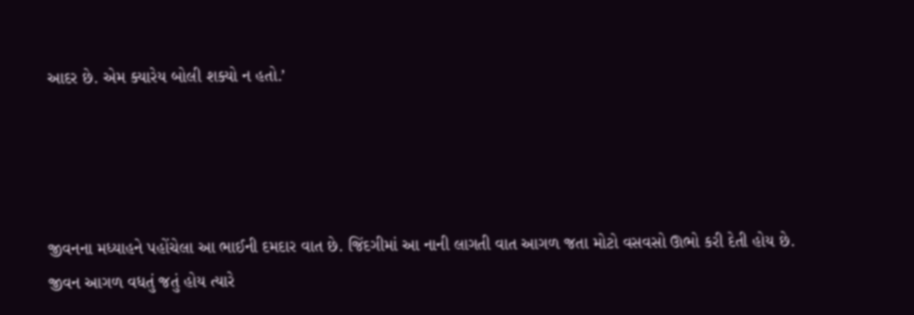આદર છે. એમ ક્યારેય બોલી શક્યો ન હતો.’




જીવનના મધ્યાહને પહોંચેલા આ ભાઈની દમદાર વાત છે. જિંદગીમાં આ નાની લાગતી વાત આગળ જતા મોટો વસવસો ઊભો કરી દેતી હોય છે. જીવન આગળ વધતું જતું હોય ત્યારે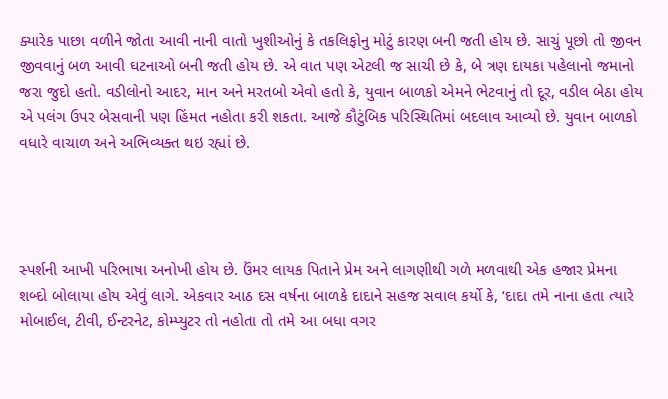ક્યારેક પાછા વળીને જોતા આવી નાની વાતો ખુશીઓનું કે તકલિફોનુ મોટું કારણ બની જતી હોય છે. સાચું પૂછો તો જીવન જીવવાનું બળ આવી ઘટનાઓ બની જતી હોય છે. એ વાત પણ એટલી જ સાચી છે કે, બે ત્રણ દાયકા પહેલાનો જમાનો જરા જુદો હતો. વડીલોનો આદર, માન અને મરતબો એવો હતો કે, યુવાન બાળકો એમને ભેટવાનું તો દૂર, વડીલ બેઠા હોય એ પલંગ ઉપર બેસવાની પણ હિંમત નહોતા કરી શકતા. આજે કૌટુંબિક પરિસ્થિતિમાં બદલાવ આવ્યો છે. યુવાન બાળકો વધારે વાચાળ અને અભિવ્યક્ત થઇ રહ્યાં છે.




સ્પર્શની આખી પરિભાષા અનોખી હોય છે. ઉંમર લાયક પિતાને પ્રેમ અને લાગણીથી ગળે મળવાથી એક હજાર પ્રેમના શબ્દો બોલાયા હોય એવું લાગે. એકવાર આઠ દસ વર્ષના બાળકે દાદાને સહજ સવાલ કર્યો કે, ‘દાદા તમે નાના હતા ત્યારે મોબાઈલ, ટીવી, ઈન્ટરનેટ, કોમ્પ્યુટર તો નહોતા તો તમે આ બધા વગર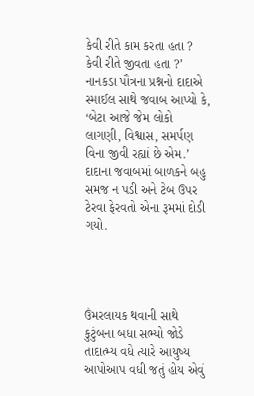કેવી રીતે કામ કરતા હતા ? કેવી રીતે જીવતા હતા ?’ નાનકડા પૌત્રના પ્રશ્નનો દાદાએ સ્માઈલ સાથે જવાબ આપ્યો કે, ‘બેટા આજે જેમ લોકો લાગણી, વિશ્વાસ, સમર્પણ વિના જીવી રહ્યાં છે એમ.’ દાદાના જવાબમાં બાળકને બહુ સમજ ન પડી અને ટેબ ઉપર ટેરવા ફેરવતો એના રૂમમાં દોડી ગયો.




ઉંમરલાયક થવાની સાથે કુટુંબના બધા સભ્યો જોડે તાદાત્મ્ય વધે ત્યારે આયુષ્ય આપોઆપ વધી જતું હોય એવું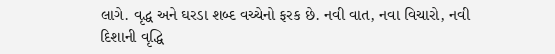લાગે. વૃદ્ધ અને ઘરડા શબ્દ વચ્ચેનો ફરક છે. નવી વાત, નવા વિચારો, નવી દિશાની વૃદ્ધિ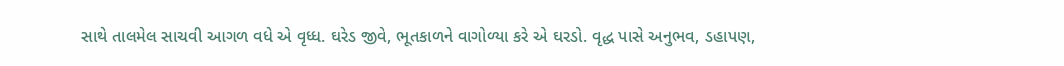સાથે તાલમેલ સાચવી આગળ વધે એ વૃધ્ધ. ઘરેડ જીવે, ભૂતકાળને વાગોળ્યા કરે એ ઘરડો. વૃદ્ધ પાસે અનુભવ, ડહાપણ,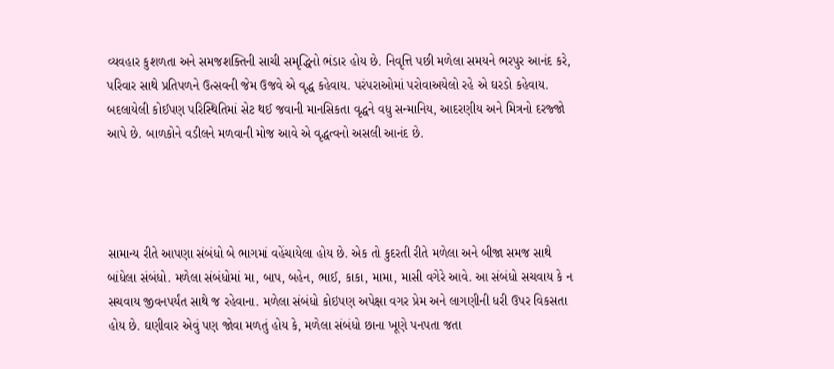વ્યવહાર કુશળતા અને સમજશક્તિની સાચી સમૃદ્ધિનો ભંડાર હોય છે. નિવૃત્તિ પછી મળેલા સમયને ભરપુર આનંદ કરે, પરિવાર સાથે પ્રતિપળને ઉત્સવની જેમ ઉજવે એ વૃદ્ધ કહેવાય. પરંપરાઓમાં પરોવાઅયેલો રહે એ ઘરડો કહેવાય. બદલાયેલી કોઈપણ પરિસ્થિતિમાં સેટ થઈ જવાની માનસિકતા વૃદ્ધને વધુ સન્માનિય, આદરણીય અને મિત્રનો દરજ્જો આપે છે. બાળકોને વડીલને મળવાની મોજ આવે એ વૃદ્ધત્વનો અસલી આનંદ છે.




સામાન્ય રીતે આપણા સંબંધો બે ભાગમાં વહેંચાયેલા હોય છે. એક તો કુદરતી રીતે મળેલા અને બીજા સમજ સાથે બાંધેલા સંબંધો. મળેલા સંબંધોમાં મા, બાપ, બહેન, ભાઈ, કાકા, મામા, માસી વગેરે આવે. આ સંબંધો સચવાય કે ન સચવાય જીવનપર્યંત સાથે જ રહેવાના. મળેલા સંબંધો કોઇપણ અપેક્ષા વગર પ્રેમ અને લાગણીની ધરી ઉપર વિકસતા હોય છે. ઘણીવાર એવું પણ જોવા મળતું હોય કે, મળેલા સંબંધો છાના ખૂણે પનપતા જતા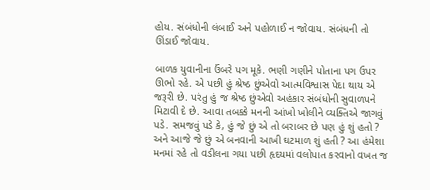હોય. સંબંધોની લંબાઈ અને પહોળાઈ ન જોવાય. સંબંધની તો ઊંડાઈ જોવાય.

બાળક યુવાનીના ઉંબરે પગ મૂકે. ભણી ગણીને પોતાના પગ ઉપર ઊભો રહે. એ પછી હું શ્રેષ્ઠ છુંએવો આત્મવિશ્વાસ પેદા થાય એ જરૂરી છે. પરંતુ હું જ શ્રેષ્ઠ છુંએવો અહંકાર સંબંધોની સુવાળપને મિટાવી દે છે. આવા તબક્કે મનની આંખો ખોલીને વ્યક્તિએ જાગવું પડે. સમજવું પડે કે, હું જે છું એ તો બરાબર છે પણ હું શું હતો ? અને આજે જે છું એ બનવાની આખી ઘટમાળ શું હતી ? આ હંમેશા મનમાં રહે તો વડીલના ગયા પછી હૃદયમાં વલોપાત કરવાનો વખત જ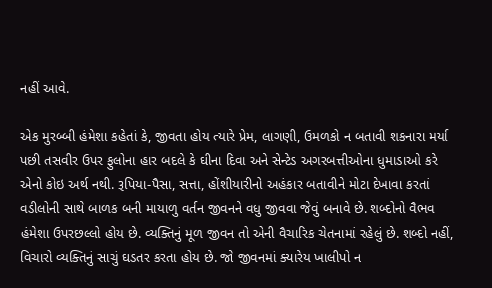નહીં આવે.

એક મુરબ્બી હંમેશા કહેતાં કે, જીવતા હોય ત્યારે પ્રેમ, લાગણી, ઉમળકો ન બતાવી શકનારા મર્યા પછી તસવીર ઉપર ફુલોના હાર બદલે કે ઘીના દિવા અને સેન્ટેડ અગરબત્તીઓના ધુમાડાઓ કરે એનો કોઇ અર્થ નથી. રૂપિયા-પૈસા, સત્તા, હોંશીયારીનો અહંકાર બતાવીને મોટા દેખાવા કરતાં વડીલોની સાથે બાળક બની માયાળુ વર્તન જીવનને વધુ જીવવા જેવું બનાવે છે. શબ્દોનો વૈભવ હંમેશા ઉપરછલ્લો હોય છે. વ્યક્તિનું મૂળ જીવન તો એની વૈચારિક ચેતનામાં રહેલું છે. શબ્દો નહીં, વિચારો વ્યક્તિનું સાચું ઘડતર કરતા હોય છે. જો જીવનમાં ક્યારેય ખાલીપો ન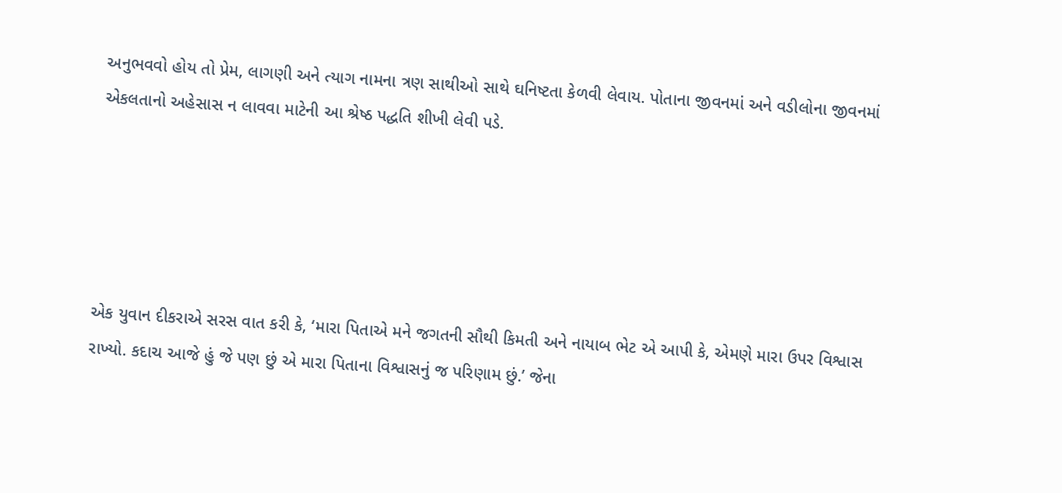અનુભવવો હોય તો પ્રેમ, લાગણી અને ત્યાગ નામના ત્રણ સાથીઓ સાથે ઘનિષ્ટતા કેળવી લેવાય. પોતાના જીવનમાં અને વડીલોના જીવનમાં એકલતાનો અહેસાસ ન લાવવા માટેની આ શ્રેષ્ઠ પદ્ધતિ શીખી લેવી પડે.





એક યુવાન દીકરાએ સરસ વાત કરી કે, ‘મારા પિતાએ મને જગતની સૌથી કિમતી અને નાયાબ ભેટ એ આપી કે, એમણે મારા ઉપર વિશ્વાસ રાખ્યો. કદાચ આજે હું જે પણ છું એ મારા પિતાના વિશ્વાસનું જ પરિણામ છું.’ જેના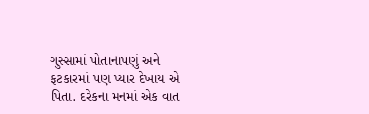ગુસ્સામાં પોતાનાપણું અને ફટકારમાં પણ પ્યાર દેખાય એ પિતા. દરેકના મનમાં એક વાત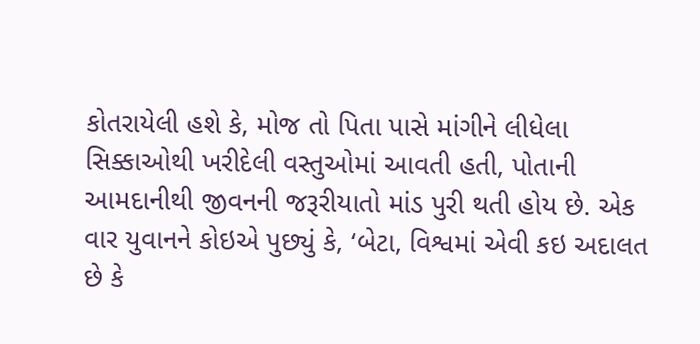કોતરાયેલી હશે કે, મોજ તો પિતા પાસે માંગીને લીધેલા સિક્કાઓથી ખરીદેલી વસ્તુઓમાં આવતી હતી, પોતાની આમદાનીથી જીવનની જરૂરીયાતો માંડ પુરી થતી હોય છે. એક વાર યુવાનને કોઇએ પુછ્યું કે, ‘બેટા, વિશ્વમાં એવી કઇ અદાલત છે કે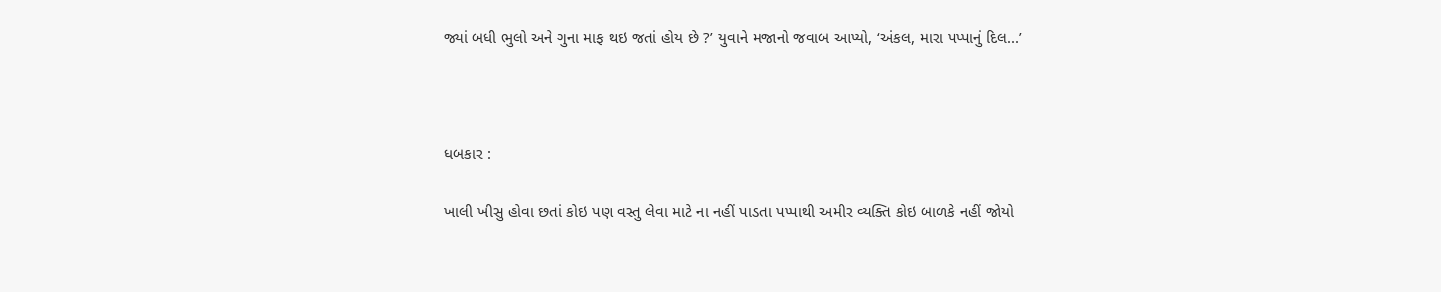જ્યાં બધી ભુલો અને ગુના માફ થઇ જતાં હોય છે ?’ યુવાને મજાનો જવાબ આપ્યો, ‘અંકલ, મારા પપ્પાનું દિલ...’



ધબકાર :

ખાલી ખીસુ હોવા છતાં કોઇ પણ વસ્તુ લેવા માટે ના નહીં પાડતા પપ્પાથી અમીર વ્યક્તિ કોઇ બાળકે નહીં જોયો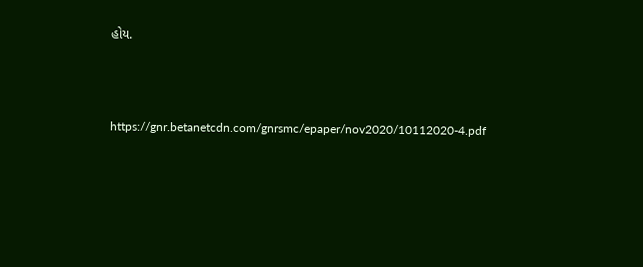હોય.



https://gnr.betanetcdn.com/gnrsmc/epaper/nov2020/10112020-4.pdf